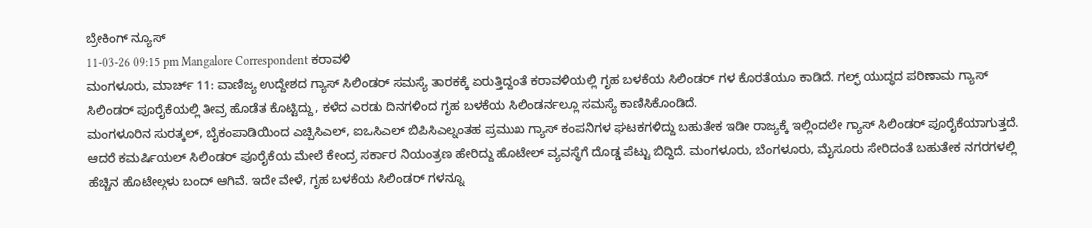ಬ್ರೇಕಿಂಗ್ ನ್ಯೂಸ್
11-03-26 09:15 pm Mangalore Correspondent ಕರಾವಳಿ
ಮಂಗಳೂರು, ಮಾರ್ಚ್ 11: ವಾಣಿಜ್ಯ ಉದ್ದೇಶದ ಗ್ಯಾಸ್ ಸಿಲಿಂಡರ್ ಸಮಸ್ಯೆ ತಾರಕಕ್ಕೆ ಏರುತ್ತಿದ್ದಂತೆ ಕರಾವಳಿಯಲ್ಲಿ ಗೃಹ ಬಳಕೆಯ ಸಿಲಿಂಡರ್ ಗಳ ಕೊರತೆಯೂ ಕಾಡಿದೆ. ಗಲ್ಫ್ ಯುದ್ಧದ ಪರಿಣಾಮ ಗ್ಯಾಸ್ ಸಿಲಿಂಡರ್ ಪೂರೈಕೆಯಲ್ಲಿ ತೀವ್ರ ಹೊಡೆತ ಕೊಟ್ಟಿದ್ದು, ಕಳೆದ ಎರಡು ದಿನಗಳಿಂದ ಗೃಹ ಬಳಕೆಯ ಸಿಲಿಂಡರ್ನಲ್ಲೂ ಸಮಸ್ಯೆ ಕಾಣಿಸಿಕೊಂಡಿದೆ.
ಮಂಗಳೂರಿನ ಸುರತ್ಕಲ್, ಬೈಕಂಪಾಡಿಯಿಂದ ಎಚ್ಪಿಸಿಎಲ್, ಐಒಸಿಎಲ್ ಬಿಪಿಸಿಎಲ್ನಂತಹ ಪ್ರಮುಖ ಗ್ಯಾಸ್ ಕಂಪನಿಗಳ ಘಟಕಗಳಿದ್ದು ಬಹುತೇಕ ಇಡೀ ರಾಜ್ಯಕ್ಕೆ ಇಲ್ಲಿಂದಲೇ ಗ್ಯಾಸ್ ಸಿಲಿಂಡರ್ ಪೂರೈಕೆಯಾಗುತ್ತದೆ. ಆದರೆ ಕಮರ್ಷಿಯಲ್ ಸಿಲಿಂಡರ್ ಪೂರೈಕೆಯ ಮೇಲೆ ಕೇಂದ್ರ ಸರ್ಕಾರ ನಿಯಂತ್ರಣ ಹೇರಿದ್ದು ಹೊಟೇಲ್ ವ್ಯವಸ್ಥೆಗೆ ದೊಡ್ಡ ಪೆಟ್ಟು ಬಿದ್ದಿದೆ. ಮಂಗಳೂರು, ಬೆಂಗಳೂರು, ಮೈಸೂರು ಸೇರಿದಂತೆ ಬಹುತೇಕ ನಗರಗಳಲ್ಲಿ ಹೆಚ್ಚಿನ ಹೊಟೇಲ್ಗಳು ಬಂದ್ ಆಗಿವೆ. ಇದೇ ವೇಳೆ, ಗೃಹ ಬಳಕೆಯ ಸಿಲಿಂಡರ್ ಗಳನ್ನೂ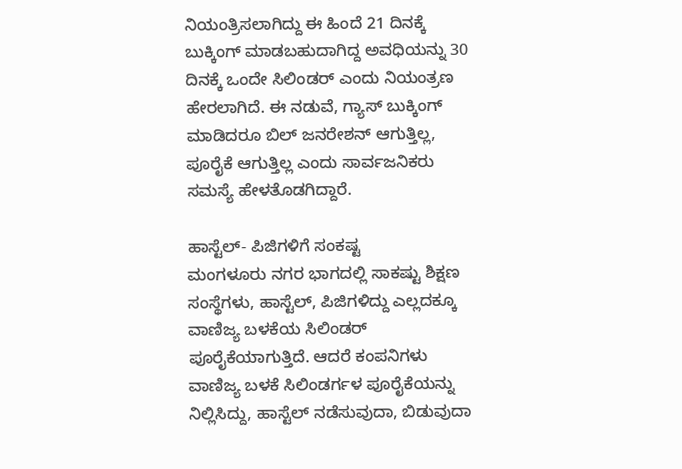ನಿಯಂತ್ರಿಸಲಾಗಿದ್ದು ಈ ಹಿಂದೆ 21 ದಿನಕ್ಕೆ ಬುಕ್ಕಿಂಗ್ ಮಾಡಬಹುದಾಗಿದ್ದ ಅವಧಿಯನ್ನು 30 ದಿನಕ್ಕೆ ಒಂದೇ ಸಿಲಿಂಡರ್ ಎಂದು ನಿಯಂತ್ರಣ ಹೇರಲಾಗಿದೆ. ಈ ನಡುವೆ, ಗ್ಯಾಸ್ ಬುಕ್ಕಿಂಗ್ ಮಾಡಿದರೂ ಬಿಲ್ ಜನರೇಶನ್ ಆಗುತ್ತಿಲ್ಲ, ಪೂರೈಕೆ ಆಗುತ್ತಿಲ್ಲ ಎಂದು ಸಾರ್ವಜನಿಕರು ಸಮಸ್ಯೆ ಹೇಳತೊಡಗಿದ್ದಾರೆ.

ಹಾಸ್ಟೆಲ್- ಪಿಜಿಗಳಿಗೆ ಸಂಕಷ್ಟ
ಮಂಗಳೂರು ನಗರ ಭಾಗದಲ್ಲಿ ಸಾಕಷ್ಟು ಶಿಕ್ಷಣ ಸಂಸ್ಥೆಗಳು, ಹಾಸ್ಟೆಲ್, ಪಿಜಿಗಳಿದ್ದು ಎಲ್ಲದಕ್ಕೂ ವಾಣಿಜ್ಯ ಬಳಕೆಯ ಸಿಲಿಂಡರ್ ಪೂರೈಕೆಯಾಗುತ್ತಿದೆ. ಆದರೆ ಕಂಪನಿಗಳು ವಾಣಿಜ್ಯ ಬಳಕೆ ಸಿಲಿಂಡರ್ಗಳ ಪೂರೈಕೆಯನ್ನು ನಿಲ್ಲಿಸಿದ್ದು, ಹಾಸ್ಟೆಲ್ ನಡೆಸುವುದಾ, ಬಿಡುವುದಾ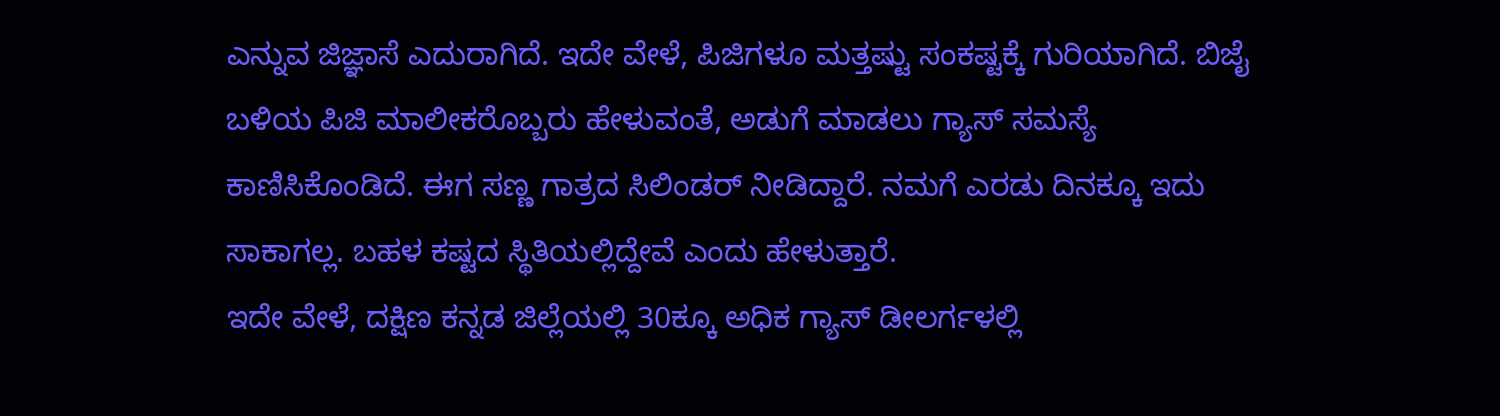ಎನ್ನುವ ಜಿಜ್ಞಾಸೆ ಎದುರಾಗಿದೆ. ಇದೇ ವೇಳೆ, ಪಿಜಿಗಳೂ ಮತ್ತಷ್ಟು ಸಂಕಷ್ಟಕ್ಕೆ ಗುರಿಯಾಗಿದೆ. ಬಿಜೈ ಬಳಿಯ ಪಿಜಿ ಮಾಲೀಕರೊಬ್ಬರು ಹೇಳುವಂತೆ, ಅಡುಗೆ ಮಾಡಲು ಗ್ಯಾಸ್ ಸಮಸ್ಯೆ ಕಾಣಿಸಿಕೊಂಡಿದೆ. ಈಗ ಸಣ್ಣ ಗಾತ್ರದ ಸಿಲಿಂಡರ್ ನೀಡಿದ್ದಾರೆ. ನಮಗೆ ಎರಡು ದಿನಕ್ಕೂ ಇದು ಸಾಕಾಗಲ್ಲ. ಬಹಳ ಕಷ್ಟದ ಸ್ಥಿತಿಯಲ್ಲಿದ್ದೇವೆ ಎಂದು ಹೇಳುತ್ತಾರೆ.
ಇದೇ ವೇಳೆ, ದಕ್ಷಿಣ ಕನ್ನಡ ಜಿಲ್ಲೆಯಲ್ಲಿ 30ಕ್ಕೂ ಅಧಿಕ ಗ್ಯಾಸ್ ಡೀಲರ್ಗಳಲ್ಲಿ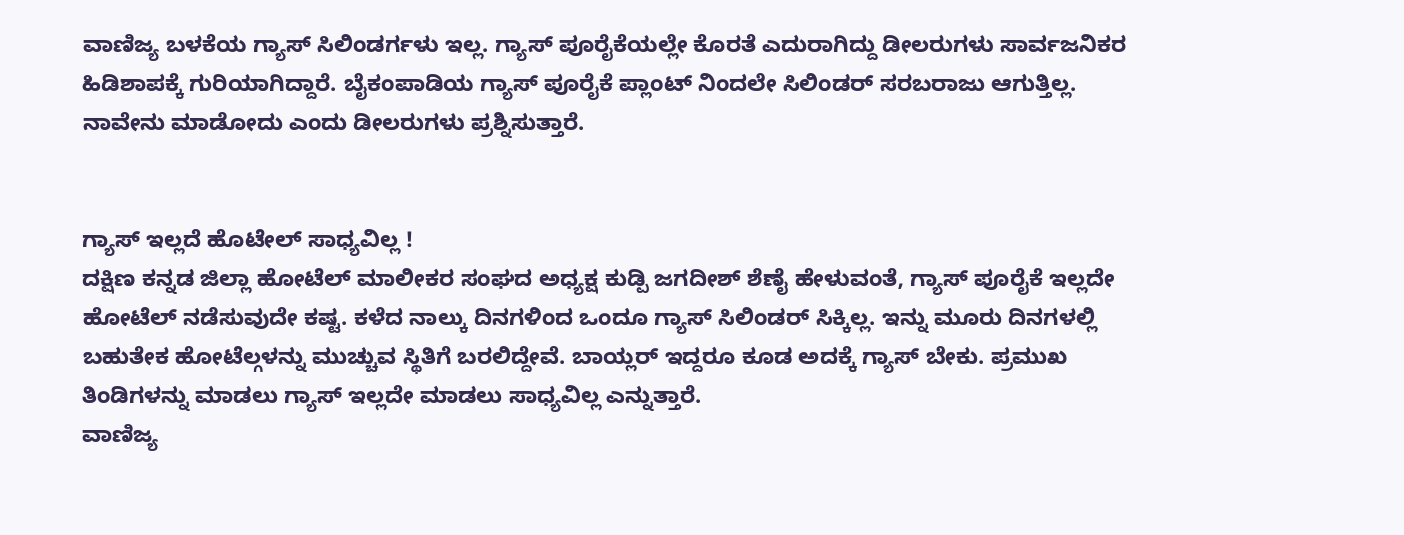ವಾಣಿಜ್ಯ ಬಳಕೆಯ ಗ್ಯಾಸ್ ಸಿಲಿಂಡರ್ಗಳು ಇಲ್ಲ. ಗ್ಯಾಸ್ ಪೂರೈಕೆಯಲ್ಲೇ ಕೊರತೆ ಎದುರಾಗಿದ್ದು ಡೀಲರುಗಳು ಸಾರ್ವಜನಿಕರ ಹಿಡಿಶಾಪಕ್ಕೆ ಗುರಿಯಾಗಿದ್ದಾರೆ. ಬೈಕಂಪಾಡಿಯ ಗ್ಯಾಸ್ ಪೂರೈಕೆ ಪ್ಲಾಂಟ್ ನಿಂದಲೇ ಸಿಲಿಂಡರ್ ಸರಬರಾಜು ಆಗುತ್ತಿಲ್ಲ. ನಾವೇನು ಮಾಡೋದು ಎಂದು ಡೀಲರುಗಳು ಪ್ರಶ್ನಿಸುತ್ತಾರೆ.


ಗ್ಯಾಸ್ ಇಲ್ಲದೆ ಹೊಟೇಲ್ ಸಾಧ್ಯವಿಲ್ಲ !
ದಕ್ಷಿಣ ಕನ್ನಡ ಜಿಲ್ಲಾ ಹೋಟೆಲ್ ಮಾಲೀಕರ ಸಂಘದ ಅಧ್ಯಕ್ಷ ಕುಡ್ಪಿ ಜಗದೀಶ್ ಶೆಣೈ ಹೇಳುವಂತೆ, ಗ್ಯಾಸ್ ಪೂರೈಕೆ ಇಲ್ಲದೇ ಹೋಟೆಲ್ ನಡೆಸುವುದೇ ಕಷ್ಟ. ಕಳೆದ ನಾಲ್ಕು ದಿನಗಳಿಂದ ಒಂದೂ ಗ್ಯಾಸ್ ಸಿಲಿಂಡರ್ ಸಿಕ್ಕಿಲ್ಲ. ಇನ್ನು ಮೂರು ದಿನಗಳಲ್ಲಿ ಬಹುತೇಕ ಹೋಟೆಲ್ಗಳನ್ನು ಮುಚ್ಚುವ ಸ್ಥಿತಿಗೆ ಬರಲಿದ್ದೇವೆ. ಬಾಯ್ಲರ್ ಇದ್ದರೂ ಕೂಡ ಅದಕ್ಕೆ ಗ್ಯಾಸ್ ಬೇಕು. ಪ್ರಮುಖ ತಿಂಡಿಗಳನ್ನು ಮಾಡಲು ಗ್ಯಾಸ್ ಇಲ್ಲದೇ ಮಾಡಲು ಸಾಧ್ಯವಿಲ್ಲ ಎನ್ನುತ್ತಾರೆ.
ವಾಣಿಜ್ಯ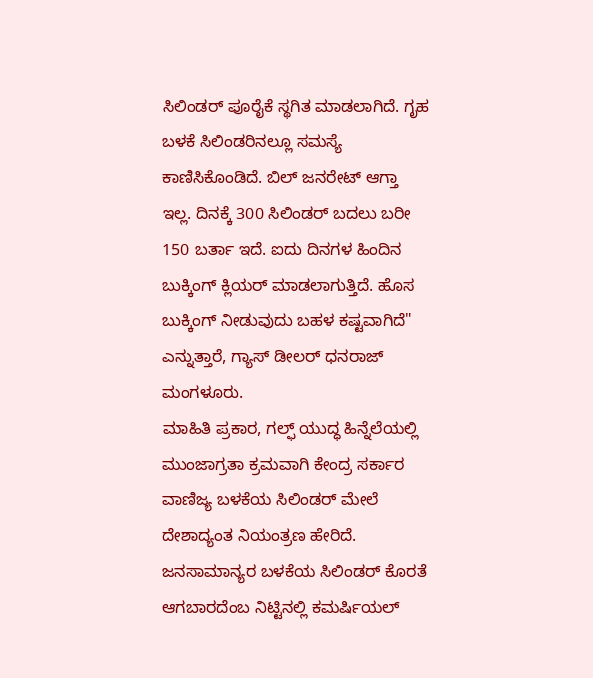ಸಿಲಿಂಡರ್ ಪೂರೈಕೆ ಸ್ಥಗಿತ ಮಾಡಲಾಗಿದೆ. ಗೃಹ ಬಳಕೆ ಸಿಲಿಂಡರಿನಲ್ಲೂ ಸಮಸ್ಯೆ ಕಾಣಿಸಿಕೊಂಡಿದೆ. ಬಿಲ್ ಜನರೇಟ್ ಆಗ್ತಾ ಇಲ್ಲ. ದಿನಕ್ಕೆ 300 ಸಿಲಿಂಡರ್ ಬದಲು ಬರೀ 150 ಬರ್ತಾ ಇದೆ. ಐದು ದಿನಗಳ ಹಿಂದಿನ ಬುಕ್ಕಿಂಗ್ ಕ್ಲಿಯರ್ ಮಾಡಲಾಗುತ್ತಿದೆ. ಹೊಸ ಬುಕ್ಕಿಂಗ್ ನೀಡುವುದು ಬಹಳ ಕಷ್ಟವಾಗಿದೆ" ಎನ್ನುತ್ತಾರೆ, ಗ್ಯಾಸ್ ಡೀಲರ್ ಧನರಾಜ್ ಮಂಗಳೂರು.
ಮಾಹಿತಿ ಪ್ರಕಾರ, ಗಲ್ಫ್ ಯುದ್ಧ ಹಿನ್ನೆಲೆಯಲ್ಲಿ ಮುಂಜಾಗ್ರತಾ ಕ್ರಮವಾಗಿ ಕೇಂದ್ರ ಸರ್ಕಾರ ವಾಣಿಜ್ಯ ಬಳಕೆಯ ಸಿಲಿಂಡರ್ ಮೇಲೆ ದೇಶಾದ್ಯಂತ ನಿಯಂತ್ರಣ ಹೇರಿದೆ. ಜನಸಾಮಾನ್ಯರ ಬಳಕೆಯ ಸಿಲಿಂಡರ್ ಕೊರತೆ ಆಗಬಾರದೆಂಬ ನಿಟ್ಟಿನಲ್ಲಿ ಕಮರ್ಷಿಯಲ್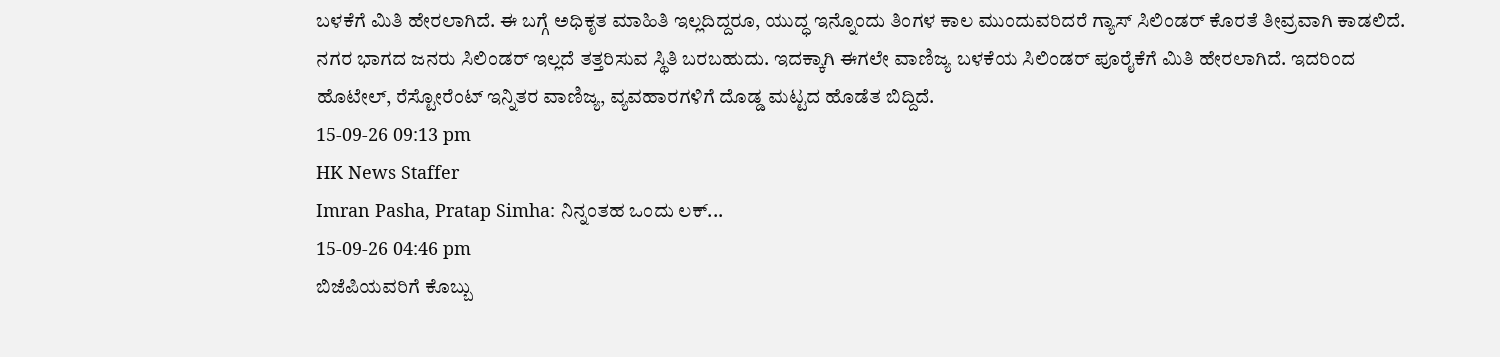ಬಳಕೆಗೆ ಮಿತಿ ಹೇರಲಾಗಿದೆ. ಈ ಬಗ್ಗೆ ಅಧಿಕೃತ ಮಾಹಿತಿ ಇಲ್ಲದಿದ್ದರೂ, ಯುದ್ಧ ಇನ್ನೊಂದು ತಿಂಗಳ ಕಾಲ ಮುಂದುವರಿದರೆ ಗ್ಯಾಸ್ ಸಿಲಿಂಡರ್ ಕೊರತೆ ತೀವ್ರವಾಗಿ ಕಾಡಲಿದೆ. ನಗರ ಭಾಗದ ಜನರು ಸಿಲಿಂಡರ್ ಇಲ್ಲದೆ ತತ್ತರಿಸುವ ಸ್ಥಿತಿ ಬರಬಹುದು. ಇದಕ್ಕಾಗಿ ಈಗಲೇ ವಾಣಿಜ್ಯ ಬಳಕೆಯ ಸಿಲಿಂಡರ್ ಪೂರೈಕೆಗೆ ಮಿತಿ ಹೇರಲಾಗಿದೆ. ಇದರಿಂದ ಹೊಟೇಲ್, ರೆಸ್ಟೋರೆಂಟ್ ಇನ್ನಿತರ ವಾಣಿಜ್ಯ, ವ್ಯವಹಾರಗಳಿಗೆ ದೊಡ್ಡ ಮಟ್ಟದ ಹೊಡೆತ ಬಿದ್ದಿದೆ.
15-09-26 09:13 pm
HK News Staffer
Imran Pasha, Pratap Simha: ನಿನ್ನಂತಹ ಒಂದು ಲಕ್...
15-09-26 04:46 pm
ಬಿಜೆಪಿಯವರಿಗೆ ಕೊಬ್ಬು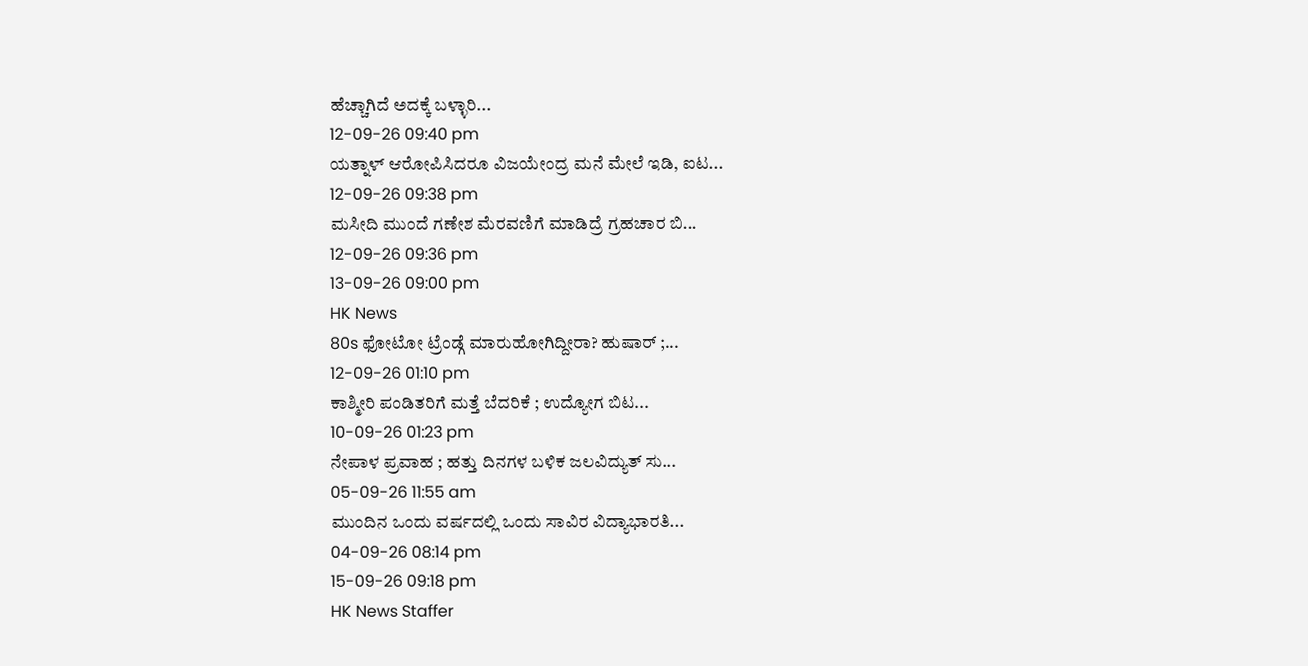ಹೆಚ್ಚಾಗಿದೆ ಅದಕ್ಕೆ ಬಳ್ಳಾರಿ...
12-09-26 09:40 pm
ಯತ್ನಾಳ್ ಆರೋಪಿಸಿದರೂ ವಿಜಯೇಂದ್ರ ಮನೆ ಮೇಲೆ ಇಡಿ, ಐಟ...
12-09-26 09:38 pm
ಮಸೀದಿ ಮುಂದೆ ಗಣೇಶ ಮೆರವಣಿಗೆ ಮಾಡಿದ್ರೆ ಗ್ರಹಚಾರ ಬಿ...
12-09-26 09:36 pm
13-09-26 09:00 pm
HK News
80s ಫೋಟೋ ಟ್ರೆಂಡ್ಗೆ ಮಾರುಹೋಗಿದ್ದೀರಾ? ಹುಷಾರ್ ;...
12-09-26 01:10 pm
ಕಾಶ್ಮೀರಿ ಪಂಡಿತರಿಗೆ ಮತ್ತೆ ಬೆದರಿಕೆ ; ಉದ್ಯೋಗ ಬಿಟ...
10-09-26 01:23 pm
ನೇಪಾಳ ಪ್ರವಾಹ ; ಹತ್ತು ದಿನಗಳ ಬಳಿಕ ಜಲವಿದ್ಯುತ್ ಸು...
05-09-26 11:55 am
ಮುಂದಿನ ಒಂದು ವರ್ಷದಲ್ಲಿ ಒಂದು ಸಾವಿರ ವಿದ್ಯಾಭಾರತಿ...
04-09-26 08:14 pm
15-09-26 09:18 pm
HK News Staffer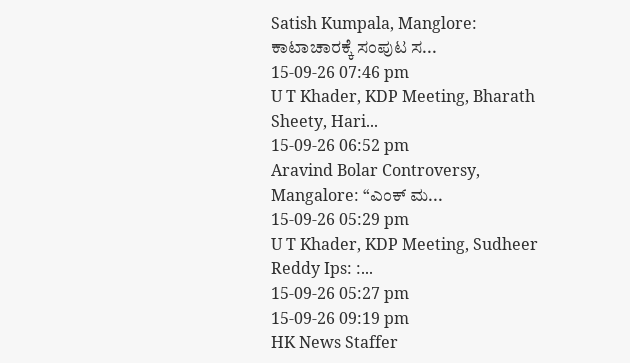Satish Kumpala, Manglore: ಕಾಟಾಚಾರಕ್ಕೆ ಸಂಪುಟ ಸ...
15-09-26 07:46 pm
U T Khader, KDP Meeting, Bharath Sheety, Hari...
15-09-26 06:52 pm
Aravind Bolar Controversy, Mangalore: “ಎಂಕ್ ಮ...
15-09-26 05:29 pm
U T Khader, KDP Meeting, Sudheer Reddy Ips: :...
15-09-26 05:27 pm
15-09-26 09:19 pm
HK News Staffer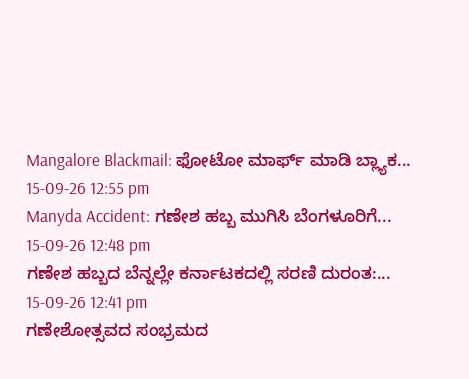Mangalore Blackmail: ಫೋಟೋ ಮಾರ್ಫ್ ಮಾಡಿ ಬ್ಲ್ಯಾಕ...
15-09-26 12:55 pm
Manyda Accident: ಗಣೇಶ ಹಬ್ಬ ಮುಗಿಸಿ ಬೆಂಗಳೂರಿಗೆ...
15-09-26 12:48 pm
ಗಣೇಶ ಹಬ್ಬದ ಬೆನ್ನಲ್ಲೇ ಕರ್ನಾಟಕದಲ್ಲಿ ಸರಣಿ ದುರಂತ:...
15-09-26 12:41 pm
ಗಣೇಶೋತ್ಸವದ ಸಂಭ್ರಮದ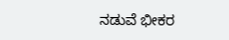ನಡುವೆ ಭೀಕರ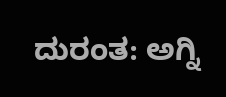ದುರಂತ: ಅಗ್ನಿ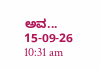ಅವ...
15-09-26 10:31 am